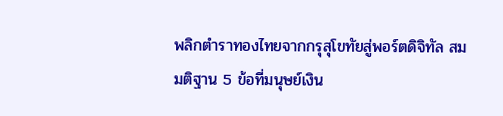พลิกตำราทองไทยจากกรุสุโขทัยสู่พอร์ตดิจิทัล สมมติฐาน 5 ข้อที่มนุษย์เงิน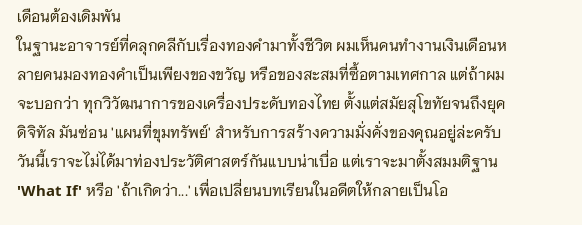เดือนต้องเดิมพัน
ในฐานะอาจารย์ที่คลุกคลีกับเรื่องทองคำมาทั้งชีวิต ผมเห็นคนทำงานเงินเดือนหลายคนมองทองคำเป็นเพียงของขวัญ หรือของสะสมที่ซื้อตามเทศกาล แต่ถ้าผมจะบอกว่า ทุกวิวัฒนาการของเครื่องประดับทองไทย ตั้งแต่สมัยสุโขทัยจนถึงยุคดิจิทัล มันซ่อน 'แผนที่ขุมทรัพย์' สำหรับการสร้างความมั่งคั่งของคุณอยู่ล่ะครับ วันนี้เราจะไม่ได้มาท่องประวัติศาสตร์กันแบบน่าเบื่อ แต่เราจะมาตั้งสมมติฐาน 'What If' หรือ 'ถ้าเกิดว่า...' เพื่อเปลี่ยนบทเรียนในอดีตให้กลายเป็นโอ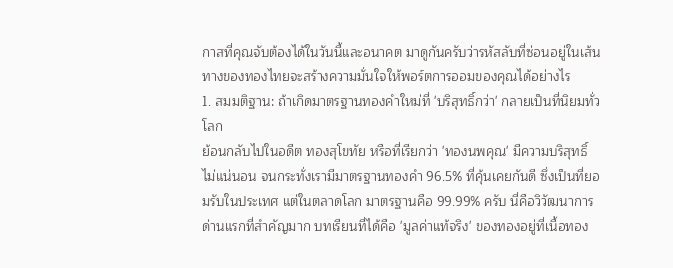กาสที่คุณจับต้องได้ในวันนี้และอนาคต มาดูกันครับว่ารหัสลับที่ซ่อนอยู่ในเส้นทางของทองไทยจะสร้างความมั่นใจให้พอร์ตการออมของคุณได้อย่างไร
1. สมมติฐาน: ถ้าเกิดมาตรฐานทองคำใหม่ที่ 'บริสุทธิ์กว่า' กลายเป็นที่นิยมทั่วโลก
ย้อนกลับไปในอดีต ทองสุโขทัย หรือที่เรียกว่า 'ทองนพคุณ' มีความบริสุทธิ์ไม่แน่นอน จนกระทั่งเรามีมาตรฐานทองคำ 96.5% ที่คุ้นเคยกันดี ซึ่งเป็นที่ยอมรับในประเทศ แต่ในตลาดโลก มาตรฐานคือ 99.99% ครับ นี่คือวิวัฒนาการด่านแรกที่สำคัญมาก บทเรียนที่ได้คือ 'มูลค่าแท้จริง' ของทองอยู่ที่เนื้อทอง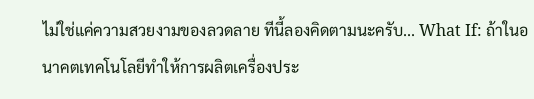ไม่ใช่แค่ความสวยงามของลวดลาย ทีนี้ลองคิดตามนะครับ... What If: ถ้าในอนาคตเทคโนโลยีทำให้การผลิตเครื่องประ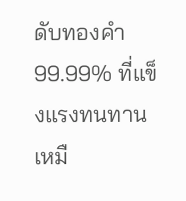ดับทองคำ 99.99% ที่แข็งแรงทนทานเหมื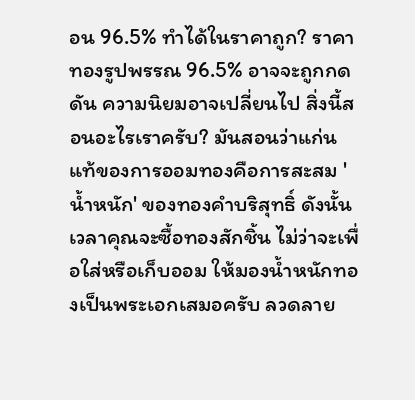อน 96.5% ทำได้ในราคาถูก? ราคาทองรูปพรรณ 96.5% อาจจะถูกกดดัน ความนิยมอาจเปลี่ยนไป สิ่งนี้สอนอะไรเราครับ? มันสอนว่าแก่นแท้ของการออมทองคือการสะสม 'น้ำหนัก' ของทองคำบริสุทธิ์ ดังนั้น เวลาคุณจะซื้อทองสักชิ้น ไม่ว่าจะเพื่อใส่หรือเก็บออม ให้มองน้ำหนักทองเป็นพระเอกเสมอครับ ลวดลาย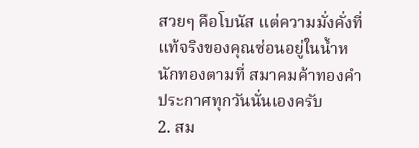สวยๆ คือโบนัส แต่ความมั่งคั่งที่แท้จริงของคุณซ่อนอยู่ในน้ำหนักทองตามที่ สมาคมค้าทองคำ ประกาศทุกวันนั่นเองครับ
2. สม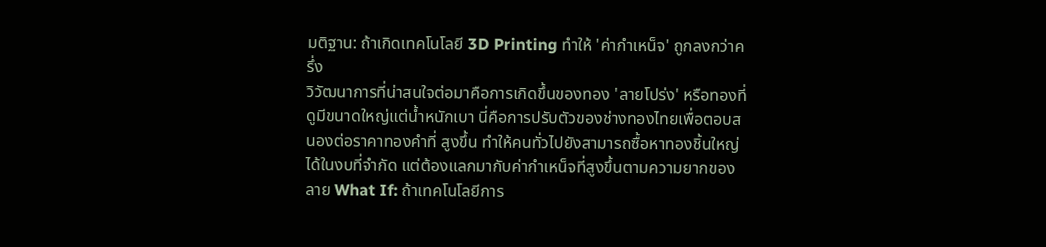มติฐาน: ถ้าเกิดเทคโนโลยี 3D Printing ทำให้ 'ค่ากำเหน็จ' ถูกลงกว่าครึ่ง
วิวัฒนาการที่น่าสนใจต่อมาคือการเกิดขึ้นของทอง 'ลายโปร่ง' หรือทองที่ดูมีขนาดใหญ่แต่น้ำหนักเบา นี่คือการปรับตัวของช่างทองไทยเพื่อตอบสนองต่อราคาทองคำที่ สูงขึ้น ทำให้คนทั่วไปยังสามารถซื้อหาทองชิ้นใหญ่ได้ในงบที่จำกัด แต่ต้องแลกมากับค่ากำเหน็จที่สูงขึ้นตามความยากของลาย What If: ถ้าเทคโนโลยีการ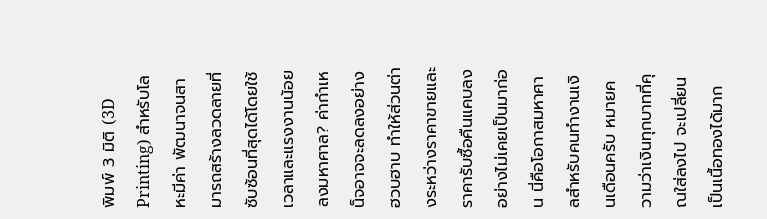พิมพ์ 3 มิติ (3D Printing) สำหรับโลหะมีค่า พัฒนาจนสามารถสร้างลวดลายที่ซับซ้อนที่สุดได้โดยใช้เวลาและแรงงานน้อยลงมหาศาล? ค่ากำเหน็จอาจจะลดลงอย่างฮวบฮาบ ทำให้ส่วนต่างระหว่างราคาขายและราคารับซื้อคืนแคบลงอย่างไม่เคยเป็นมาก่อน นี่คือโอกาสมหาศาลสำหรับคนทำงานเงินเดือนครับ หมายความว่าเงินทุกบาทที่คุณใส่ลงไป จะเปลี่ยนเป็นเนื้อทองได้มาก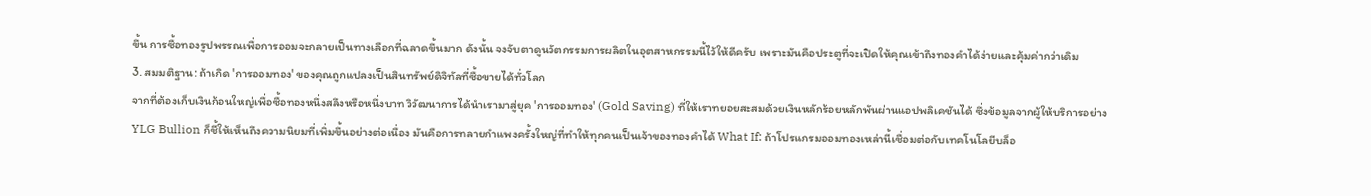ขึ้น การซื้อทองรูปพรรณเพื่อการออมจะกลายเป็นทางเลือกที่ฉลาดขึ้นมาก ดังนั้น จงจับตาดูนวัตกรรมการผลิตในอุตสาหกรรมนี้ไว้ให้ดีครับ เพราะมันคือประตูที่จะเปิดให้คุณเข้าถึงทองคำได้ง่ายและคุ้มค่ากว่าเดิม
3. สมมติฐาน: ถ้าเกิด 'การออมทอง' ของคุณถูกแปลงเป็นสินทรัพย์ดิจิทัลที่ซื้อขายได้ทั่วโลก
จากที่ต้องเก็บเงินก้อนใหญ่เพื่อซื้อทองหนึ่งสลึงหรือหนึ่งบาท วิวัฒนาการได้นำเรามาสู่ยุค 'การออมทอง' (Gold Saving) ที่ให้เราทยอยสะสมด้วยเงินหลักร้อยหลักพันผ่านแอปพลิเคชันได้ ซึ่งข้อมูลจากผู้ให้บริการอย่าง YLG Bullion ก็ชี้ให้เห็นถึงความนิยมที่เพิ่มขึ้นอย่างต่อเนื่อง มันคือการทลายกำแพงครั้งใหญ่ที่ทำให้ทุกคนเป็นเจ้าของทองคำได้ What If: ถ้าโปรแกรมออมทองเหล่านี้เชื่อมต่อกับเทคโนโลยีบล็อ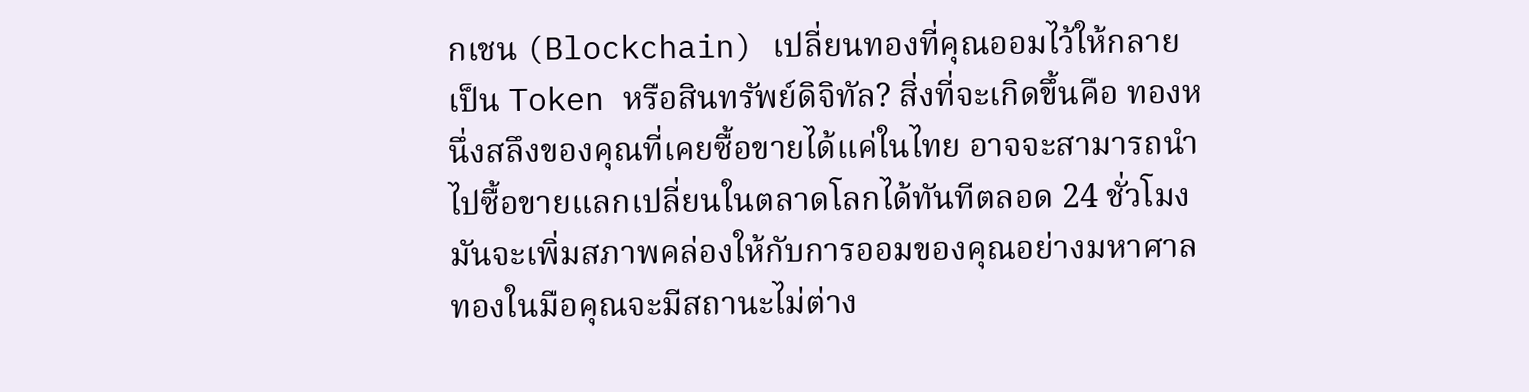กเชน (Blockchain) เปลี่ยนทองที่คุณออมไว้ให้กลายเป็น Token หรือสินทรัพย์ดิจิทัล? สิ่งที่จะเกิดขึ้นคือ ทองหนึ่งสลึงของคุณที่เคยซื้อขายได้แค่ในไทย อาจจะสามารถนำไปซื้อขายแลกเปลี่ยนในตลาดโลกได้ทันทีตลอด 24 ชั่วโมง มันจะเพิ่มสภาพคล่องให้กับการออมของคุณอย่างมหาศาล ทองในมือคุณจะมีสถานะไม่ต่าง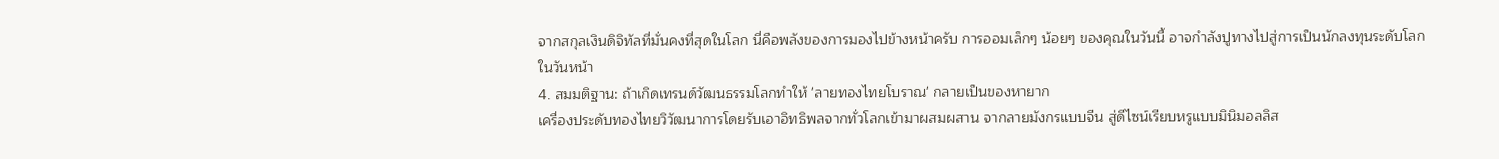จากสกุลเงินดิจิทัลที่มั่นคงที่สุดในโลก นี่คือพลังของการมองไปข้างหน้าครับ การออมเล็กๆ น้อยๆ ของคุณในวันนี้ อาจกำลังปูทางไปสู่การเป็นนักลงทุนระดับโลกในวันหน้า
4. สมมติฐาน: ถ้าเกิดเทรนด์วัฒนธรรมโลกทำให้ 'ลายทองไทยโบราณ' กลายเป็นของหายาก
เครื่องประดับทองไทยวิวัฒนาการโดยรับเอาอิทธิพลจากทั่วโลกเข้ามาผสมผสาน จากลายมังกรแบบจีน สู่ดีไซน์เรียบหรูแบบมินิมอลลิส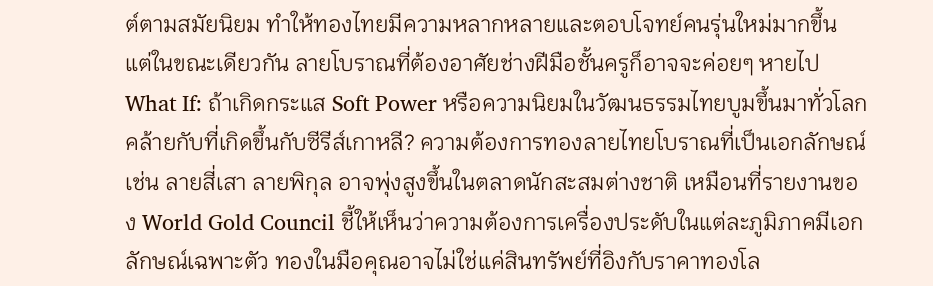ต์ตามสมัยนิยม ทำให้ทองไทยมีความหลากหลายและตอบโจทย์คนรุ่นใหม่มากขึ้น แต่ในขณะเดียวกัน ลายโบราณที่ต้องอาศัยช่างฝีมือชั้นครูก็อาจจะค่อยๆ หายไป What If: ถ้าเกิดกระแส Soft Power หรือความนิยมในวัฒนธรรมไทยบูมขึ้นมาทั่วโลก คล้ายกับที่เกิดขึ้นกับซีรีส์เกาหลี? ความต้องการทองลายไทยโบราณที่เป็นเอกลักษณ์ เช่น ลายสี่เสา ลายพิกุล อาจพุ่งสูงขึ้นในตลาดนักสะสมต่างชาติ เหมือนที่รายงานของ World Gold Council ชี้ให้เห็นว่าความต้องการเครื่องประดับในแต่ละภูมิภาคมีเอกลักษณ์เฉพาะตัว ทองในมือคุณอาจไม่ใช่แค่สินทรัพย์ที่อิงกับราคาทองโล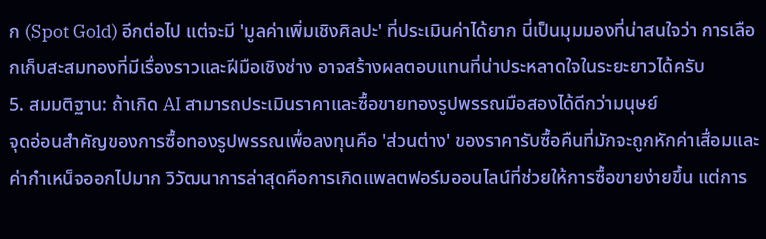ก (Spot Gold) อีกต่อไป แต่จะมี 'มูลค่าเพิ่มเชิงศิลปะ' ที่ประเมินค่าได้ยาก นี่เป็นมุมมองที่น่าสนใจว่า การเลือกเก็บสะสมทองที่มีเรื่องราวและฝีมือเชิงช่าง อาจสร้างผลตอบแทนที่น่าประหลาดใจในระยะยาวได้ครับ
5. สมมติฐาน: ถ้าเกิด AI สามารถประเมินราคาและซื้อขายทองรูปพรรณมือสองได้ดีกว่ามนุษย์
จุดอ่อนสำคัญของการซื้อทองรูปพรรณเพื่อลงทุนคือ 'ส่วนต่าง' ของราคารับซื้อคืนที่มักจะถูกหักค่าเสื่อมและค่ากำเหน็จออกไปมาก วิวัฒนาการล่าสุดคือการเกิดแพลตฟอร์มออนไลน์ที่ช่วยให้การซื้อขายง่ายขึ้น แต่การ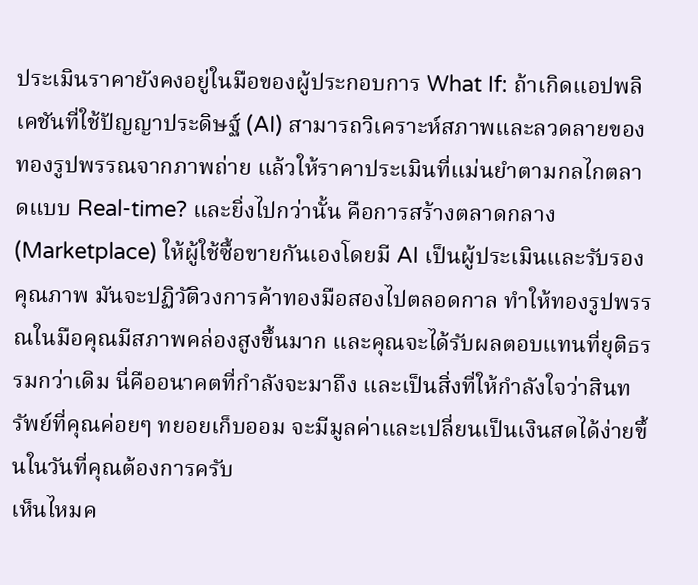ประเมินราคายังคงอยู่ในมือของผู้ประกอบการ What If: ถ้าเกิดแอปพลิเคชันที่ใช้ปัญญาประดิษฐ์ (AI) สามารถวิเคราะห์สภาพและลวดลายของทองรูปพรรณจากภาพถ่าย แล้วให้ราคาประเมินที่แม่นยำตามกลไกตลาดแบบ Real-time? และยิ่งไปกว่านั้น คือการสร้างตลาดกลาง (Marketplace) ให้ผู้ใช้ซื้อขายกันเองโดยมี AI เป็นผู้ประเมินและรับรองคุณภาพ มันจะปฏิวัติวงการค้าทองมือสองไปตลอดกาล ทำให้ทองรูปพรรณในมือคุณมีสภาพคล่องสูงขึ้นมาก และคุณจะได้รับผลตอบแทนที่ยุติธรรมกว่าเดิม นี่คืออนาคตที่กำลังจะมาถึง และเป็นสิ่งที่ให้กำลังใจว่าสินทรัพย์ที่คุณค่อยๆ ทยอยเก็บออม จะมีมูลค่าและเปลี่ยนเป็นเงินสดได้ง่ายขึ้นในวันที่คุณต้องการครับ
เห็นไหมค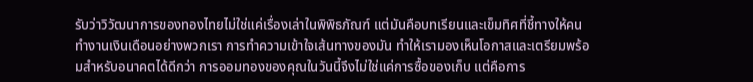รับว่าวิวัฒนาการของทองไทยไม่ใช่แค่เรื่องเล่าในพิพิธภัณฑ์ แต่มันคือบทเรียนและเข็มทิศที่ชี้ทางให้คนทำงานเงินเดือนอย่างพวกเรา การทำความเข้าใจเส้นทางของมัน ทำให้เรามองเห็นโอกาสและเตรียมพร้อมสำหรับอนาคตได้ดีกว่า การออมทองของคุณในวันนี้จึงไม่ใช่แค่การซื้อของเก็บ แต่คือการ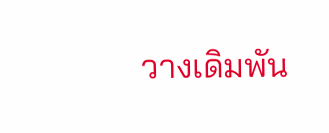วางเดิมพัน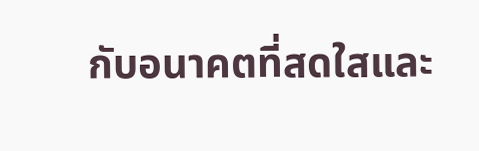กับอนาคตที่สดใสและ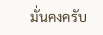มั่นคงครับ